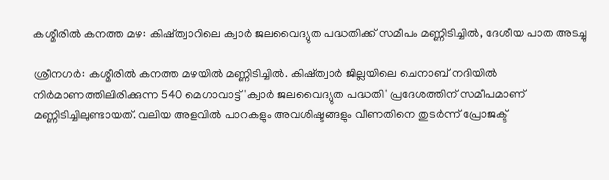കശ്മീരിൽ കനത്ത മഴ: കിഷ്ത്വാറിലെ ക്വാർ ജലവൈദ്യുത പദ്ധതിക്ക് സമീപം മണ്ണിടിച്ചിൽ, ദേശീയ പാത അടച്ചു

ശ്രീനഗർ: കശ്മീരിൽ കനത്ത മഴയിൽ മണ്ണിടിച്ചിൽ. കിഷ്ത്വാർ ജില്ലയിലെ ചെനാബ് നദിയിൽ നിർമാണത്തിലിരിക്കുന്ന 540 മെഗാവാട്ട് 'ക്വാർ ജലവൈദ്യുത പദ്ധതി' പ്രദേശത്തിന് സമീപമാണ് മണ്ണിടിച്ചിലുണ്ടായത്. വലിയ അളവിൽ പാറകളും അവശിഷ്ടങ്ങളും വീണതിനെ തുടർന്ന് പ്രോജക്ട്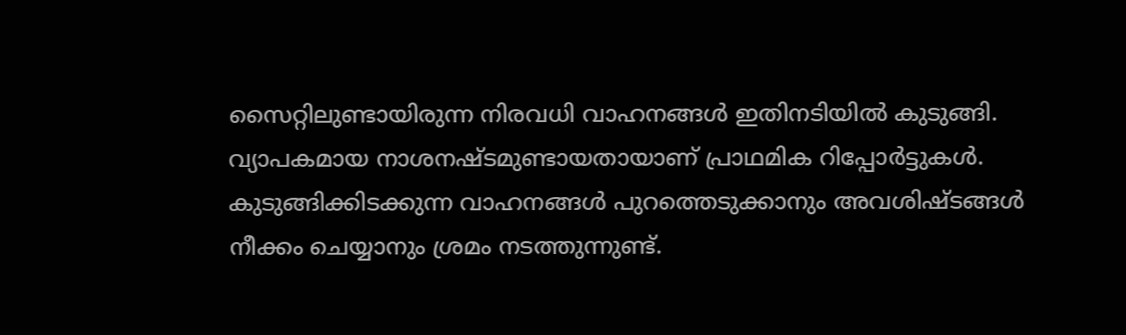സൈറ്റിലുണ്ടായിരുന്ന നിരവധി വാഹനങ്ങൾ ഇതിനടിയിൽ കുടുങ്ങി. വ്യാപകമായ നാശനഷ്ടമുണ്ടായതായാണ് പ്രാഥമിക റിപ്പോർട്ടുകൾ. കുടുങ്ങിക്കിടക്കുന്ന വാഹനങ്ങൾ പുറത്തെടുക്കാനും അവശിഷ്ടങ്ങൾ നീക്കം ചെയ്യാനും ശ്രമം നടത്തുന്നുണ്ട്.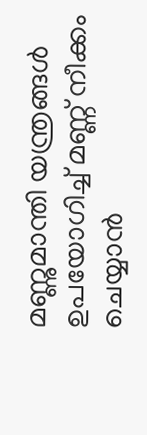മണ്ണുമാന്തി യന്ത്രങ്ങൾ ഉപയോഗിച്ച് മണ്ണ് നീക്കം ചെയ്യാൻ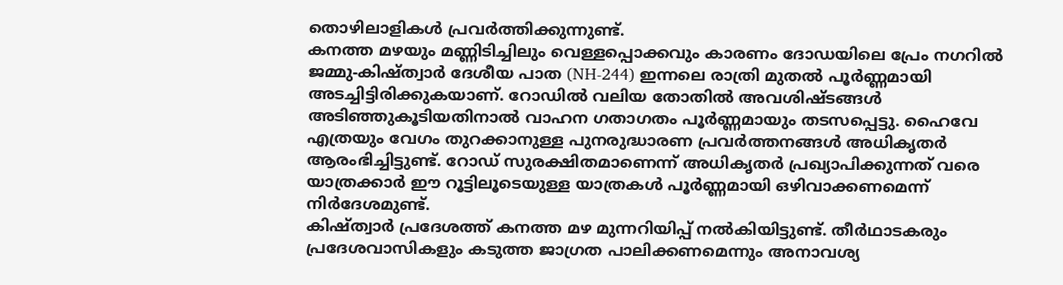തൊഴിലാളികൾ പ്രവർത്തിക്കുന്നുണ്ട്.
കനത്ത മഴയും മണ്ണിടിച്ചിലും വെള്ളപ്പൊക്കവും കാരണം ദോഡയിലെ പ്രേം നഗറിൽ ജമ്മു-കിഷ്ത്വാർ ദേശീയ പാത (NH-244) ഇന്നലെ രാത്രി മുതൽ പൂർണ്ണമായി അടച്ചിട്ടിരിക്കുകയാണ്. റോഡിൽ വലിയ തോതിൽ അവശിഷ്ടങ്ങൾ അടിഞ്ഞുകൂടിയതിനാൽ വാഹന ഗതാഗതം പൂർണ്ണമായും തടസപ്പെട്ടു. ഹൈവേ എത്രയും വേഗം തുറക്കാനുള്ള പുനരുദ്ധാരണ പ്രവർത്തനങ്ങൾ അധികൃതർ ആരംഭിച്ചിട്ടുണ്ട്. റോഡ് സുരക്ഷിതമാണെന്ന് അധികൃതർ പ്രഖ്യാപിക്കുന്നത് വരെ യാത്രക്കാർ ഈ റൂട്ടിലൂടെയുള്ള യാത്രകൾ പൂർണ്ണമായി ഒഴിവാക്കണമെന്ന് നിർദേശമുണ്ട്.
കിഷ്ത്വാർ പ്രദേശത്ത് കനത്ത മഴ മുന്നറിയിപ്പ് നൽകിയിട്ടുണ്ട്. തീർഥാടകരും പ്രദേശവാസികളും കടുത്ത ജാഗ്രത പാലിക്കണമെന്നും അനാവശ്യ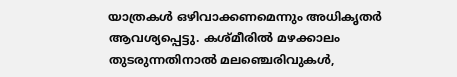യാത്രകൾ ഒഴിവാക്കണമെന്നും അധികൃതർ ആവശ്യപ്പെട്ടു. കശ്മീരിൽ മഴക്കാലം തുടരുന്നതിനാൽ മലഞ്ചെരിവുകൾ,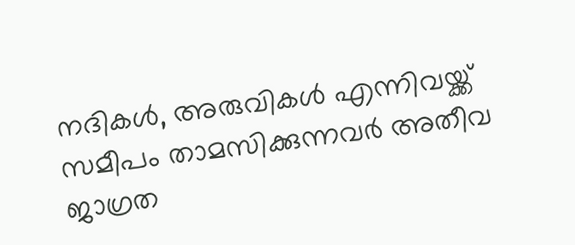നദികൾ, അരുവികൾ എന്നിവയ്ക്ക് സമീപം താമസിക്കുന്നവർ അതീവ ജാഗ്രത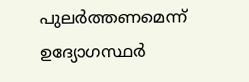പുലർത്തണമെന്ന് ഉദ്യോഗസ്ഥർ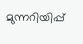മുന്നറിയിപ്പ്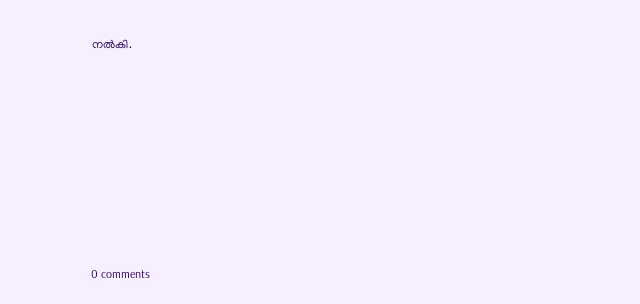നൽകി.











0 comments